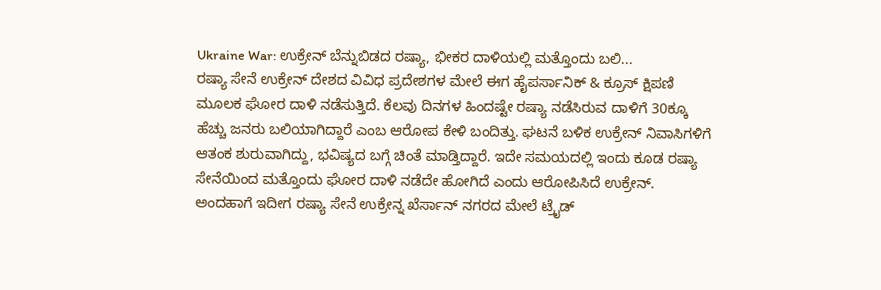Ukraine War: ಉಕ್ರೇನ್ ಬೆನ್ನುಬಿಡದ ರಷ್ಯಾ, ಭೀಕರ ದಾಳಿಯಲ್ಲಿ ಮತ್ತೊಂದು ಬಲಿ...
ರಷ್ಯಾ ಸೇನೆ ಉಕ್ರೇನ್ ದೇಶದ ವಿವಿಧ ಪ್ರದೇಶಗಳ ಮೇಲೆ ಈಗ ಹೈಪರ್ಸಾನಿಕ್ & ಕ್ರೂಸ್ ಕ್ಷಿಪಣಿ ಮೂಲಕ ಘೋರ ದಾಳಿ ನಡೆಸುತ್ತಿದೆ. ಕೆಲವು ದಿನಗಳ ಹಿಂದಷ್ಟೇ ರಷ್ಯಾ ನಡೆಸಿರುವ ದಾಳಿಗೆ 30ಕ್ಕೂ ಹೆಚ್ಚು ಜನರು ಬಲಿಯಾಗಿದ್ದಾರೆ ಎಂಬ ಆರೋಪ ಕೇಳಿ ಬಂದಿತ್ತು. ಘಟನೆ ಬಳಿಕ ಉಕ್ರೇನ್ ನಿವಾಸಿಗಳಿಗೆ ಆತಂಕ ಶುರುವಾಗಿದ್ದು, ಭವಿಷ್ಯದ ಬಗ್ಗೆ ಚಿಂತೆ ಮಾಡ್ತಿದ್ದಾರೆ. ಇದೇ ಸಮಯದಲ್ಲಿ ಇಂದು ಕೂಡ ರಷ್ಯಾ ಸೇನೆಯಿಂದ ಮತ್ತೊಂದು ಘೋರ ದಾಳಿ ನಡೆದೇ ಹೋಗಿದೆ ಎಂದು ಆರೋಪಿಸಿದೆ ಉಕ್ರೇನ್.
ಅಂದಹಾಗೆ ಇದೀಗ ರಷ್ಯಾ ಸೇನೆ ಉಕ್ರೇನ್ನ ಖೆರ್ಸಾನ್ ನಗರದ ಮೇಲೆ ಟ್ರೈಡ್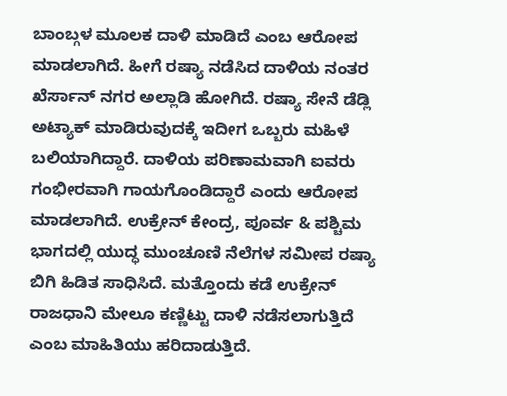ಬಾಂಬ್ಗಳ ಮೂಲಕ ದಾಳಿ ಮಾಡಿದೆ ಎಂಬ ಆರೋಪ ಮಾಡಲಾಗಿದೆ. ಹೀಗೆ ರಷ್ಯಾ ನಡೆಸಿದ ದಾಳಿಯ ನಂತರ ಖೆರ್ಸಾನ್ ನಗರ ಅಲ್ಲಾಡಿ ಹೋಗಿದೆ. ರಷ್ಯಾ ಸೇನೆ ಡೆಡ್ಲಿ ಅಟ್ಯಾಕ್ ಮಾಡಿರುವುದಕ್ಕೆ ಇದೀಗ ಒಬ್ಬರು ಮಹಿಳೆ ಬಲಿಯಾಗಿದ್ದಾರೆ. ದಾಳಿಯ ಪರಿಣಾಮವಾಗಿ ಐವರು ಗಂಭೀರವಾಗಿ ಗಾಯಗೊಂಡಿದ್ದಾರೆ ಎಂದು ಆರೋಪ ಮಾಡಲಾಗಿದೆ. ಉಕ್ರೇನ್ ಕೇಂದ್ರ, ಪೂರ್ವ & ಪಶ್ಚಿಮ ಭಾಗದಲ್ಲಿ ಯುದ್ಧ ಮುಂಚೂಣಿ ನೆಲೆಗಳ ಸಮೀಪ ರಷ್ಯಾ ಬಿಗಿ ಹಿಡಿತ ಸಾಧಿಸಿದೆ. ಮತ್ತೊಂದು ಕಡೆ ಉಕ್ರೇನ್ ರಾಜಧಾನಿ ಮೇಲೂ ಕಣ್ಣಿಟ್ಟು ದಾಳಿ ನಡೆಸಲಾಗುತ್ತಿದೆ ಎಂಬ ಮಾಹಿತಿಯು ಹರಿದಾಡುತ್ತಿದೆ.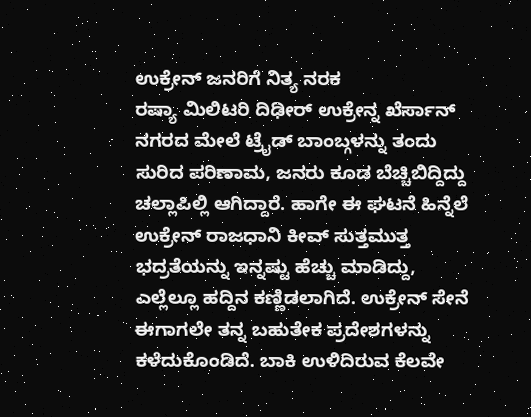ಉಕ್ರೇನ್ ಜನರಿಗೆ ನಿತ್ಯ ನರಕ
ರಷ್ಯಾ ಮಿಲಿಟರಿ ದಿಢೀರ್ ಉಕ್ರೇನ್ನ ಖೆರ್ಸಾನ್ ನಗರದ ಮೇಲೆ ಟ್ರೈಡ್ ಬಾಂಬ್ಗಳನ್ನು ತಂದು ಸುರಿದ ಪರಿಣಾಮ, ಜನರು ಕೂಡ ಬೆಚ್ಚಿಬಿದ್ದಿದ್ದು ಚಲ್ಲಾಪಿಲ್ಲಿ ಆಗಿದ್ದಾರೆ. ಹಾಗೇ ಈ ಘಟನೆ ಹಿನ್ನೆಲೆ ಉಕ್ರೇನ್ ರಾಜಧಾನಿ ಕೀವ್ ಸುತ್ತಮುತ್ತ ಭದ್ರತೆಯನ್ನು ಇನ್ನಷ್ಟು ಹೆಚ್ಚು ಮಾಡಿದ್ದು, ಎಲ್ಲೆಲ್ಲೂ ಹದ್ದಿನ ಕಣ್ಣಿಡಲಾಗಿದೆ. ಉಕ್ರೇನ್ ಸೇನೆ ಈಗಾಗಲೇ ತನ್ನ ಬಹುತೇಕ ಪ್ರದೇಶಗಳನ್ನು ಕಳೆದುಕೊಂಡಿದೆ. ಬಾಕಿ ಉಳಿದಿರುವ ಕೆಲವೇ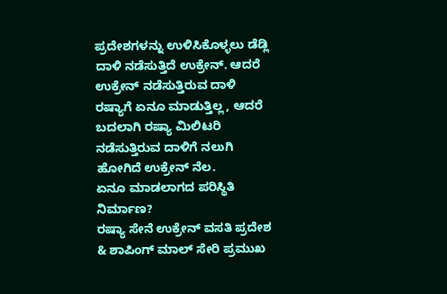ಪ್ರದೇಶಗಳನ್ನು ಉಳಿಸಿಕೊಳ್ಳಲು ಡೆಡ್ಲಿ ದಾಳಿ ನಡೆಸುತ್ತಿದೆ ಉಕ್ರೇನ್. ಆದರೆ ಉಕ್ರೇನ್ ನಡೆಸುತ್ತಿರುವ ದಾಳಿ ರಷ್ಯಾಗೆ ಏನೂ ಮಾಡುತ್ತಿಲ್ಲ, ಆದರೆ ಬದಲಾಗಿ ರಷ್ಯಾ ಮಿಲಿಟರಿ ನಡೆಸುತ್ತಿರುವ ದಾಳಿಗೆ ನಲುಗಿ ಹೋಗಿದೆ ಉಕ್ರೇನ್ ನೆಲ.
ಏನೂ ಮಾಡಲಾಗದ ಪರಿಸ್ಥಿತಿ ನಿರ್ಮಾಣ?
ರಷ್ಯಾ ಸೇನೆ ಉಕ್ರೇನ್ ವಸತಿ ಪ್ರದೇಶ & ಶಾಪಿಂಗ್ ಮಾಲ್ ಸೇರಿ ಪ್ರಮುಖ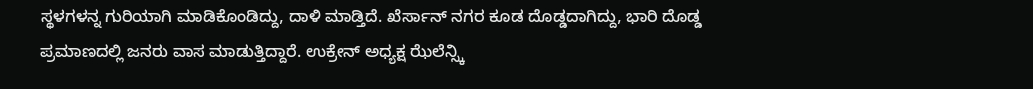ಸ್ಥಳಗಳನ್ನ ಗುರಿಯಾಗಿ ಮಾಡಿಕೊಂಡಿದ್ದು, ದಾಳಿ ಮಾಡ್ತಿದೆ. ಖೆರ್ಸಾನ್ ನಗರ ಕೂಡ ದೊಡ್ಡದಾಗಿದ್ದು, ಭಾರಿ ದೊಡ್ಡ ಪ್ರಮಾಣದಲ್ಲಿ ಜನರು ವಾಸ ಮಾಡುತ್ತಿದ್ದಾರೆ. ಉಕ್ರೇನ್ ಅಧ್ಯಕ್ಷ ಝೆಲೆನ್ಸ್ಕಿ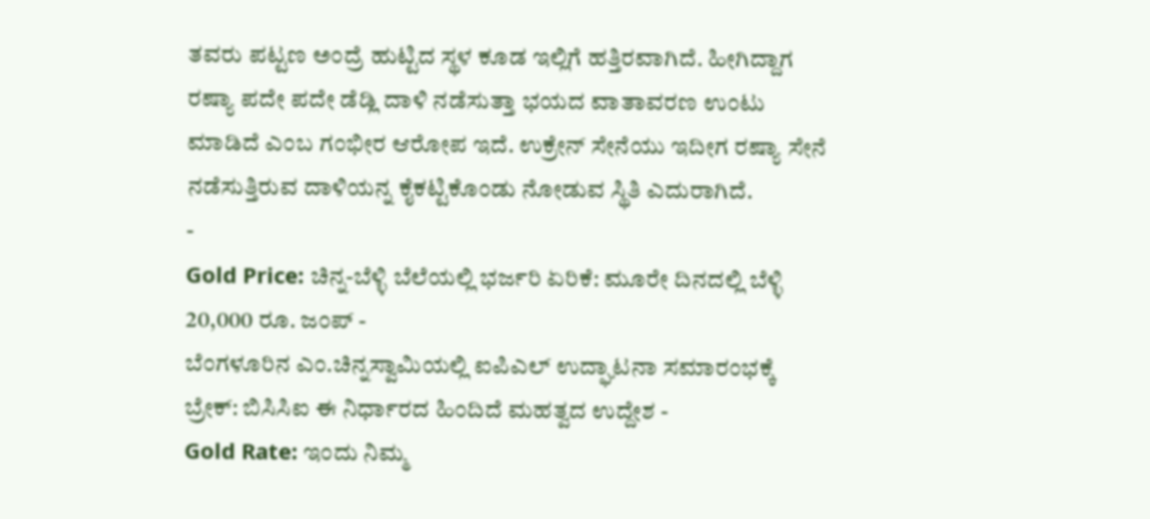ತವರು ಪಟ್ಟಣ ಅಂದ್ರೆ ಹುಟ್ಟಿದ ಸ್ಥಳ ಕೂಡ ಇಲ್ಲಿಗೆ ಹತ್ತಿರವಾಗಿದೆ. ಹೀಗಿದ್ದಾಗ ರಷ್ಯಾ ಪದೇ ಪದೇ ಡೆಡ್ಲಿ ದಾಳಿ ನಡೆಸುತ್ತಾ ಭಯದ ವಾತಾವರಣ ಉಂಟು ಮಾಡಿದೆ ಎಂಬ ಗಂಭೀರ ಆರೋಪ ಇದೆ. ಉಕ್ರೇನ್ ಸೇನೆಯು ಇದೀಗ ರಷ್ಯಾ ಸೇನೆ ನಡೆಸುತ್ತಿರುವ ದಾಳಿಯನ್ನ ಕೈಕಟ್ಟಿಕೊಂಡು ನೋಡುವ ಸ್ಥಿತಿ ಎದುರಾಗಿದೆ.
-
Gold Price: ಚಿನ್ನ-ಬೆಳ್ಳಿ ಬೆಲೆಯಲ್ಲಿ ಭರ್ಜರಿ ಏರಿಕೆ: ಮೂರೇ ದಿನದಲ್ಲಿ ಬೆಳ್ಳಿ 20,000 ರೂ. ಜಂಪ್ -
ಬೆಂಗಳೂರಿನ ಎಂ.ಚಿನ್ನಸ್ವಾಮಿಯಲ್ಲಿ ಐಪಿಎಲ್ ಉದ್ಘಾಟನಾ ಸಮಾರಂಭಕ್ಕೆ ಬ್ರೇಕ್: ಬಿಸಿಸಿಐ ಈ ನಿರ್ಧಾರದ ಹಿಂದಿದೆ ಮಹತ್ವದ ಉದ್ದೇಶ -
Gold Rate: ಇಂದು ನಿಮ್ಮ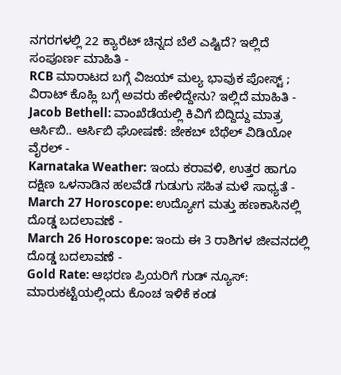ನಗರಗಳಲ್ಲಿ 22 ಕ್ಯಾರೆಟ್ ಚಿನ್ನದ ಬೆಲೆ ಎಷ್ಟಿದೆ? ಇಲ್ಲಿದೆ ಸಂಪೂರ್ಣ ಮಾಹಿತಿ -
RCB ಮಾರಾಟದ ಬಗ್ಗೆ ವಿಜಯ್ ಮಲ್ಯ ಭಾವುಕ ಪೋಸ್ಟ್ ; ವಿರಾಟ್ ಕೊಹ್ಲಿ ಬಗ್ಗೆ ಅವರು ಹೇಳಿದ್ದೇನು? ಇಲ್ಲಿದೆ ಮಾಹಿತಿ -
Jacob Bethell: ವಾಂಖೆಡೆಯಲ್ಲಿ ಕಿವಿಗೆ ಬಿದ್ದಿದ್ದು ಮಾತ್ರ ಆರ್ಸಿಬಿ.. ಆರ್ಸಿಬಿ ಘೋಷಣೆ: ಜೇಕಬ್ ಬೆಥೆಲ್ ವಿಡಿಯೋ ವೈರಲ್ -
Karnataka Weather: ಇಂದು ಕರಾವಳಿ, ಉತ್ತರ ಹಾಗೂ ದಕ್ಷಿಣ ಒಳನಾಡಿನ ಹಲವೆಡೆ ಗುಡುಗು ಸಹಿತ ಮಳೆ ಸಾಧ್ಯತೆ -
March 27 Horoscope: ಉದ್ಯೋಗ ಮತ್ತು ಹಣಕಾಸಿನಲ್ಲಿ ದೊಡ್ಡ ಬದಲಾವಣೆ -
March 26 Horoscope: ಇಂದು ಈ 3 ರಾಶಿಗಳ ಜೀವನದಲ್ಲಿ ದೊಡ್ಡ ಬದಲಾವಣೆ -
Gold Rate: ಆಭರಣ ಪ್ರಿಯರಿಗೆ ಗುಡ್ ನ್ಯೂಸ್: ಮಾರುಕಟ್ಟೆಯಲ್ಲಿಂದು ಕೊಂಚ ಇಳಿಕೆ ಕಂಡ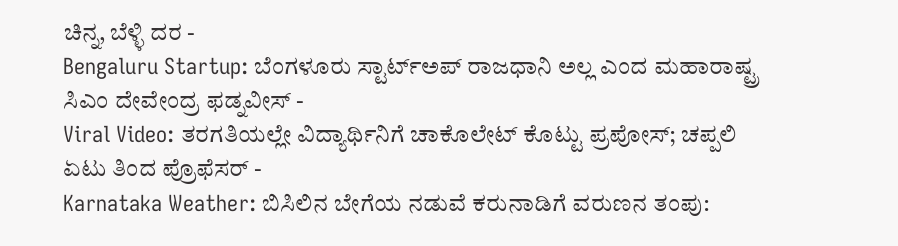ಚಿನ್ನ, ಬೆಳ್ಳಿ ದರ -
Bengaluru Startup: ಬೆಂಗಳೂರು ಸ್ಟಾರ್ಟ್ಅಪ್ ರಾಜಧಾನಿ ಅಲ್ಲ ಎಂದ ಮಹಾರಾಷ್ಟ್ರ ಸಿಎಂ ದೇವೇಂದ್ರ ಫಡ್ನವೀಸ್ -
Viral Video: ತರಗತಿಯಲ್ಲೇ ವಿದ್ಯಾರ್ಥಿನಿಗೆ ಚಾಕೊಲೇಟ್ ಕೊಟ್ಟು ಪ್ರಪೋಸ್; ಚಪ್ಪಲಿ ಏಟು ತಿಂದ ಪ್ರೊಫೆಸರ್ -
Karnataka Weather: ಬಿಸಿಲಿನ ಬೇಗೆಯ ನಡುವೆ ಕರುನಾಡಿಗೆ ವರುಣನ ತಂಪು: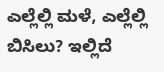ಎಲ್ಲೆಲ್ಲಿ ಮಳೆ, ಎಲ್ಲೆಲ್ಲಿ ಬಿಸಿಲು? ಇಲ್ಲಿದೆ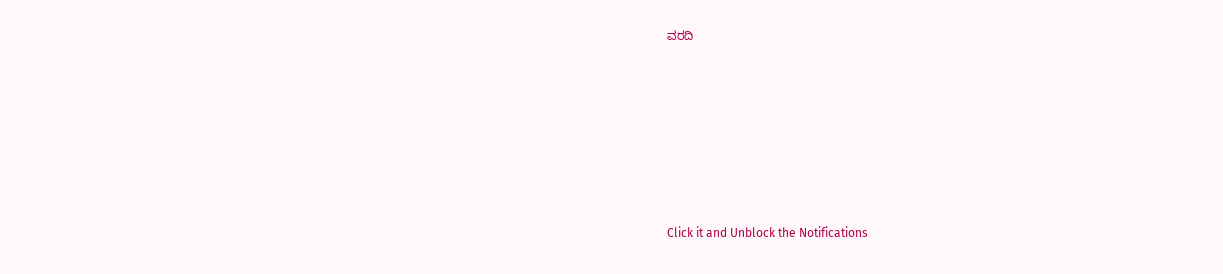ವರದಿ












Click it and Unblock the Notifications